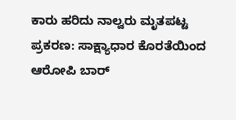ಕಾರು ಹರಿದು ನಾಲ್ವರು ಮೃತಪಟ್ಟ ಪ್ರಕರಣ: ಸಾಕ್ಷ್ಯಾಧಾರ ಕೊರತೆಯಿಂದ ಆರೋಪಿ ಬಾರ್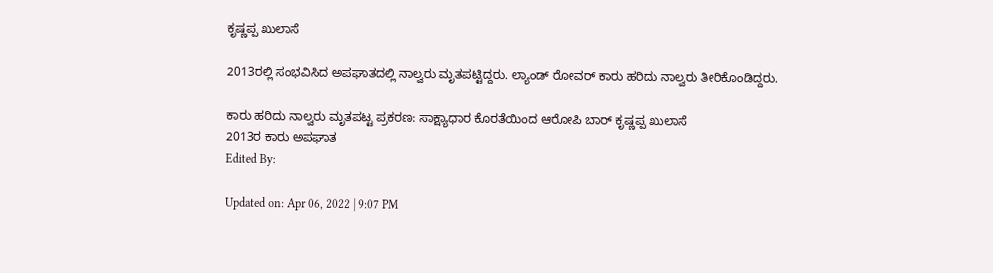ಕೃಷ್ಣಪ್ಪ ಖುಲಾಸೆ

2013ರಲ್ಲಿ ಸಂಭವಿಸಿದ ಅಪಘಾತದಲ್ಲಿ ನಾಲ್ವರು ಮೃತಪಟ್ಟಿದ್ದರು. ಲ್ಯಾಂಡ್ ರೋವರ್ ಕಾರು ಹರಿದು ನಾಲ್ವರು ತೀರಿಕೊಂಡಿದ್ದರು.

ಕಾರು ಹರಿದು ನಾಲ್ವರು ಮೃತಪಟ್ಟ ಪ್ರಕರಣ: ಸಾಕ್ಷ್ಯಾಧಾರ ಕೊರತೆಯಿಂದ ಆರೋಪಿ ಬಾರ್ ಕೃಷ್ಣಪ್ಪ ಖುಲಾಸೆ
2013ರ ಕಾರು ಅಪಘಾತ
Edited By:

Updated on: Apr 06, 2022 | 9:07 PM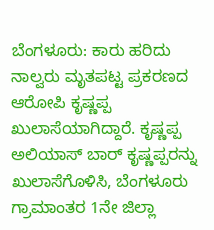ಬೆಂಗಳೂರು: ಕಾರು ಹರಿದು ನಾಲ್ವರು ಮೃತಪಟ್ಟ ಪ್ರಕರಣದ ಆರೋಪಿ ಕೃಷ್ಣಪ್ಪ ಖುಲಾಸೆಯಾಗಿದ್ದಾರೆ. ಕೃಷ್ಣಪ್ಪ ಅಲಿಯಾಸ್‌ ಬಾರ್ ಕೃಷ್ಣಪ್ಪರನ್ನು ಖುಲಾಸೆಗೊಳಿಸಿ, ಬೆಂಗಳೂರು ಗ್ರಾಮಾಂತರ 1ನೇ ಜಿಲ್ಲಾ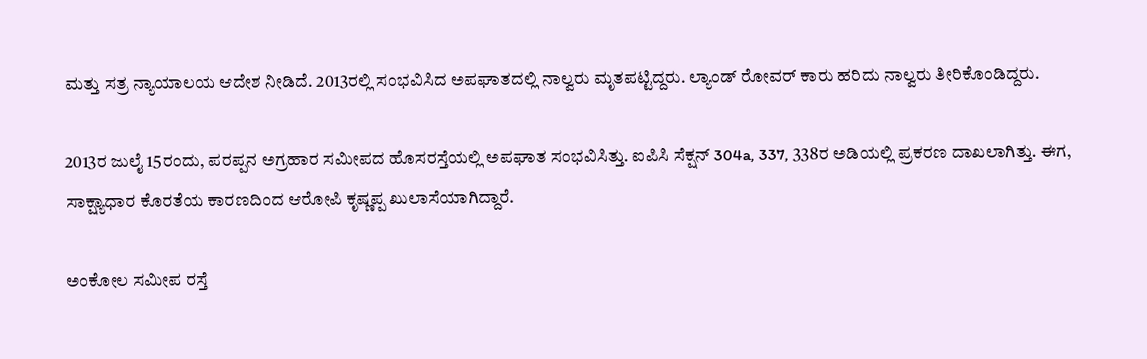ಮತ್ತು ಸತ್ರ ನ್ಯಾಯಾಲಯ ಆದೇಶ ನೀಡಿದೆ. 2013ರಲ್ಲಿ ಸಂಭವಿಸಿದ ಅಪಘಾತದಲ್ಲಿ ನಾಲ್ವರು ಮೃತಪಟ್ಟಿದ್ದರು. ಲ್ಯಾಂಡ್ ರೋವರ್ ಕಾರು ಹರಿದು ನಾಲ್ವರು ತೀರಿಕೊಂಡಿದ್ದರು.

2013ರ ಜುಲೈ 15ರಂದು, ಪರಪ್ಪನ ಅಗ್ರಹಾರ ಸಮೀಪದ ಹೊಸರಸ್ತೆಯಲ್ಲಿ‌ ಅಪಘಾತ ಸಂಭವಿಸಿತ್ತು. ಐಪಿಸಿ ಸೆಕ್ಷನ್‌ 304a, 337, 338ರ ಅಡಿಯಲ್ಲಿ ಪ್ರಕರಣ ದಾಖಲಾಗಿತ್ತು. ಈಗ, ಸಾಕ್ಷ್ಯಾಧಾರ ಕೊರತೆಯ ಕಾರಣದಿಂದ ಆರೋಪಿ ಕೃಷ್ಣಪ್ಪ ಖುಲಾಸೆಯಾಗಿದ್ದಾರೆ.

ಅಂಕೋಲ ಸಮೀಪ ರಸ್ತೆ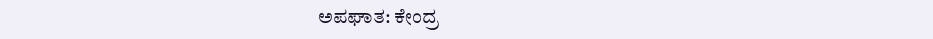ಅಪಘಾತ: ಕೇಂದ್ರ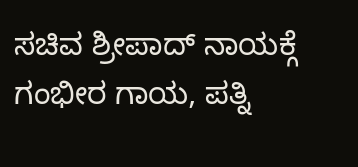ಸಚಿವ ಶ್ರೀಪಾದ್ ನಾಯಕ್ಗೆ ಗಂಭೀರ ಗಾಯ, ಪತ್ನಿ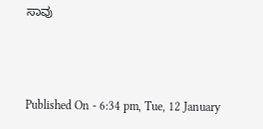ಸಾವು



Published On - 6:34 pm, Tue, 12 January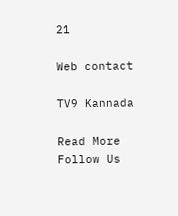21

Web contact

TV9 Kannada

Read More
Follow Us